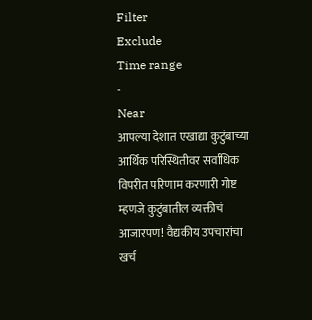Filter
Exclude
Time range
-
Near
आपल्या देशात एखाद्या कुटुंबाच्या आर्थिक परिस्थितीवर सर्वाधिक विपरीत परिणाम करणारी गोष्ट म्हणजे कुटुंबातील व्यक्तीचं आजारपण! वैद्यकीय उपचारांचा खर्च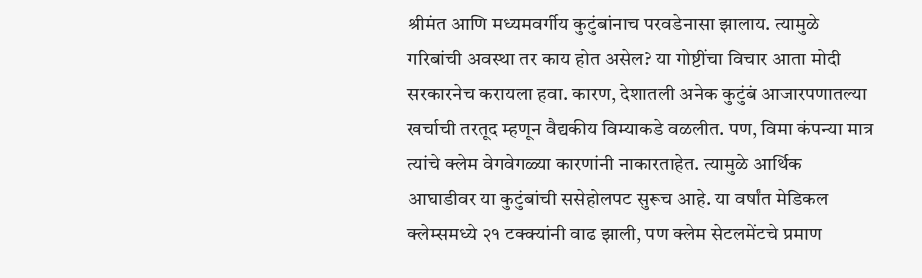श्रीमंत आणि मध्यमवर्गीय कुटुंबांनाच परवडेनासा झालाय. त्यामुळे गरिबांची अवस्था तर काय होत असेल? या गोष्टींचा विचार आता मोदी सरकारनेच करायला हवा. कारण, देशातली अनेक कुटुंबं आजारपणातल्या खर्चाची तरतूद म्हणून वैद्यकीय विम्याकडे वळलीत. पण, विमा कंपन्या मात्र त्यांचे क्लेम वेगवेगळ्या कारणांनी नाकारताहेत. त्यामुळे आर्थिक आघाडीवर या कुटुंबांची ससेहोलपट सुरूच आहे. या वर्षांत मेडिकल क्लेम्समध्ये २१ टक्क्यांनी वाढ झाली, पण क्लेम सेटलमेंटचे प्रमाण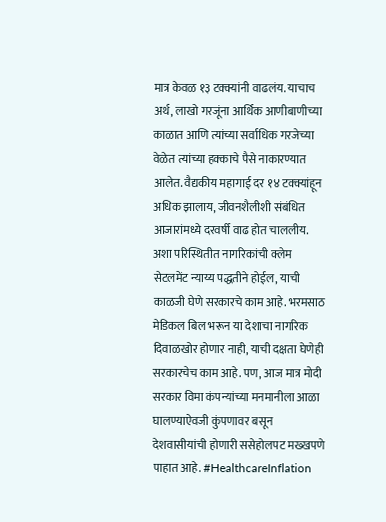मात्र केवळ १३ टक्क्यांनी वाढलंय. याचाच अर्थ, लाखो गरजूंना आर्थिक आणीबाणीच्या काळात आणि त्यांच्या सर्वाधिक गरजेच्या वेळेत त्यांच्या हक्काचे पैसे नाकारण्यात आलेत. वैद्यकीय महागाई दर १४ टक्क्यांहून अधिक झालाय, जीवनशैलीशी संबंधित आजारांमध्ये दरवर्षी वाढ होत चाललीय. अशा परिस्थितीत नागरिकांची क्लेम सेटलमेंट न्याय्य पद्धतीने होईल, याची काळजी घेणे सरकारचे काम आहे. भरमसाठ मेडिकल बिल भरून या देशाचा नागरिक दिवाळखोर होणार नाही, याची दक्षता घेणेही सरकारचेच काम आहे. पण, आज मात्र मोदी सरकार विमा कंपन्यांच्या मनमानीला आळा घालण्याऐवजी कुंपणावर बसून देशवासीयांची होणारी ससेहोलपट मख्खपणे पाहात आहे. #HealthcareInflation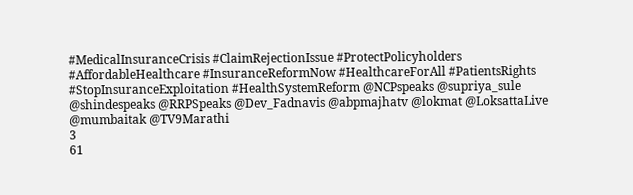#MedicalInsuranceCrisis #ClaimRejectionIssue #ProtectPolicyholders #AffordableHealthcare #InsuranceReformNow #HealthcareForAll #PatientsRights #StopInsuranceExploitation #HealthSystemReform @NCPspeaks @supriya_sule @shindespeaks @RRPSpeaks @Dev_Fadnavis @abpmajhatv @lokmat @LoksattaLive @mumbaitak @TV9Marathi
3
61